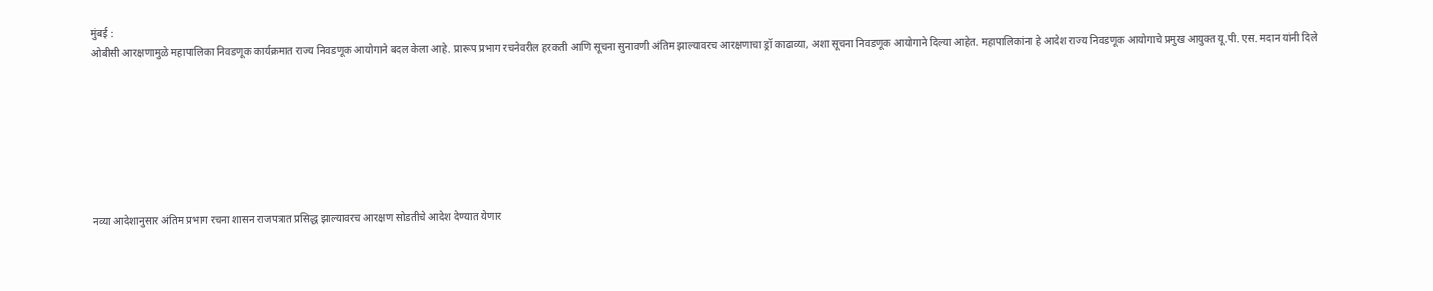मुंबई :
ओबीसी आरक्षणामुळे महापालिका निवडणूक कार्यक्रमात राज्य निवडणूक आयोगाने बदल केला आहे. प्रारूप प्रभाग रचनेवरील हरकती आणि सूचना सुनावणी अंतिम झाल्यावरच आरक्षणाचा ड्रॉ काढाव्या, अशा सूचना निवडणूक आयोगाने दिल्या आहेत. महापालिकांना हे आदेश राज्य निवडणूक आयोगाचे प्रमुख आयुक्त यू.पी. एस. मदान यांनी दिले







नव्या आदेशानुसार अंतिम प्रभाग रचना शासन राजपत्रात प्रसिद्ध झाल्यावरच आरक्षण सोडतीचे आदेश देण्यात येणार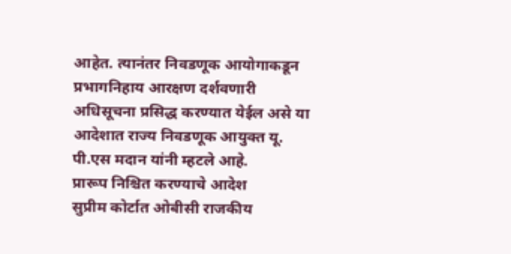आहेत. त्यानंतर निवडणूक आयोगाकडून प्रभागनिहाय आरक्षण दर्शवणारी अधिसूचना प्रसिद्ध करण्यात येईल असे या आदेशात राज्य निवडणूक आयुक्त यू. पी.एस मदान यांनी म्हटले आहे.
प्रारूप निश्चित करण्याचे आदेश
सुप्रीम कोर्टात ओबीसी राजकीय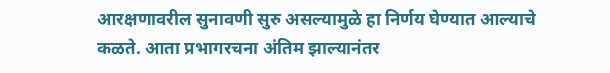आरक्षणावरील सुनावणी सुरु असल्यामुळे हा निर्णय घेण्यात आल्याचे कळते. आता प्रभागरचना अंतिम झाल्यानंतर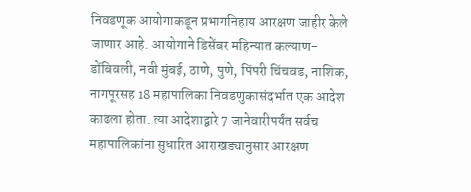निवडणूक आयोगाकडून प्रभागनिहाय आरक्षण जाहीर केले जाणार आहे. आयोगाने डिसेंबर महिन्यात कल्याण-डोंबिवली, नवी मुंबई, ठाणे, पुणे, पिंपरी चिंचवड, नाशिक, नागपूरसह 18 महापालिका निवडणुकासंदर्भात एक आदेश काढला होता. त्या आदेशाद्वारे 7 जानेवारीपर्यंत सर्वच महापालिकांना सुधारित आराखड्यानुसार आरक्षण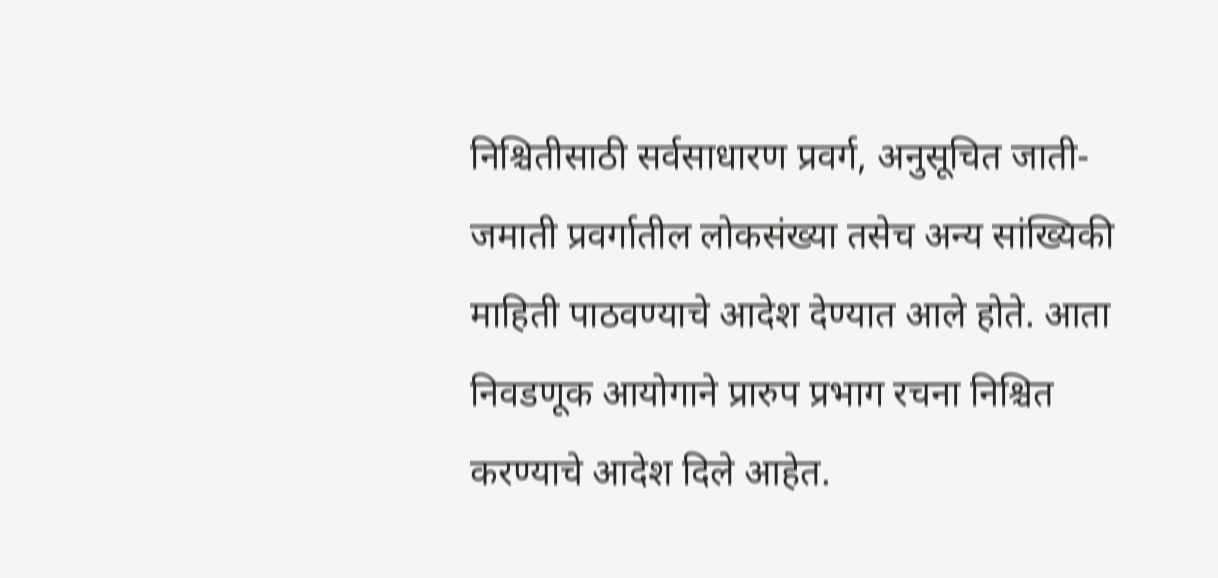निश्चितीसाठी सर्वसाधारण प्रवर्ग, अनुसूचित जाती-जमाती प्रवर्गातील लोकसंख्या तसेच अन्य सांख्यिकी माहिती पाठवण्याचे आदेश देण्यात आले होते. आता निवडणूक आयोगाने प्रारुप प्रभाग रचना निश्चित करण्याचे आदेश दिले आहेत.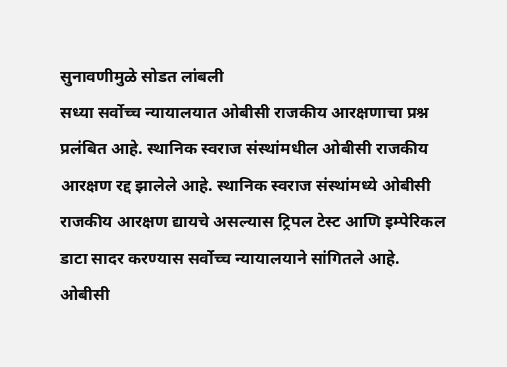सुनावणीमुळे सोडत लांबली
सध्या सर्वोच्च न्यायालयात ओबीसी राजकीय आरक्षणाचा प्रश्न प्रलंबित आहे. स्थानिक स्वराज संस्थांमधील ओबीसी राजकीय आरक्षण रद्द झालेले आहे. स्थानिक स्वराज संस्थांमध्ये ओबीसी राजकीय आरक्षण द्यायचे असल्यास ट्रिपल टेस्ट आणि इम्पेरिकल डाटा सादर करण्यास सर्वोच्च न्यायालयाने सांगितले आहे. ओबीसी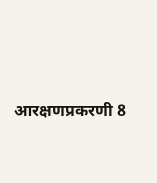आरक्षणप्रकरणी 8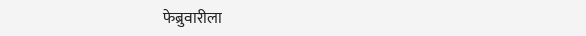फेब्रुवारीला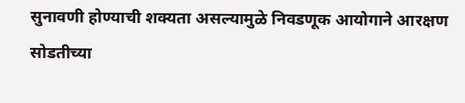सुनावणी होण्याची शक्यता असल्यामुळे निवडणूक आयोगाने आरक्षण सोडतीच्या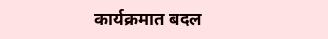कार्यक्रमात बदल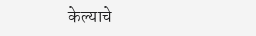केल्याचे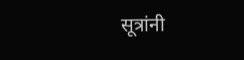सूत्रांनी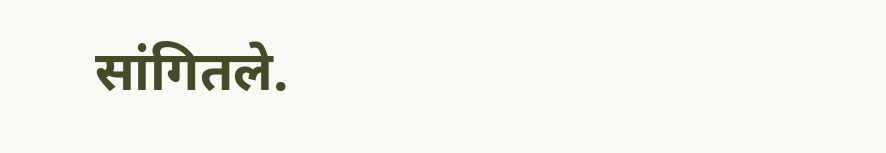सांगितले.